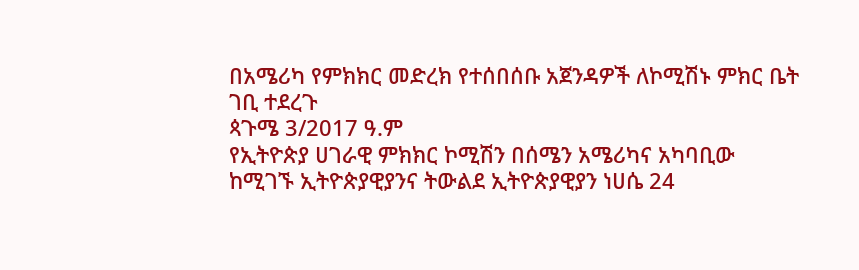በአሜሪካ የምክክር መድረክ የተሰበሰቡ አጀንዳዎች ለኮሚሽኑ ምክር ቤት ገቢ ተደረጉ
ጳጉሜ 3/2017 ዓ.ም
የኢትዮጵያ ሀገራዊ ምክክር ኮሚሽን በሰሜን አሜሪካና አካባቢው ከሚገኙ ኢትዮጵያዊያንና ትውልደ ኢትዮጵያዊያን ነሀሴ 24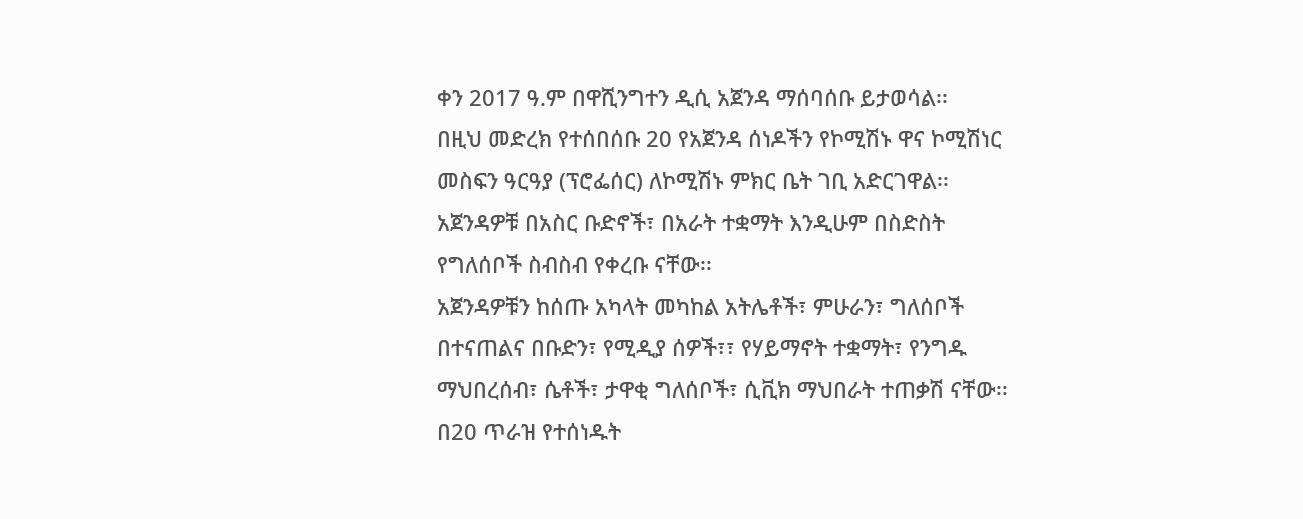ቀን 2017 ዓ.ም በዋሺንግተን ዲሲ አጀንዳ ማሰባሰቡ ይታወሳል፡፡
በዚህ መድረክ የተሰበሰቡ 20 የአጀንዳ ሰነዶችን የኮሚሽኑ ዋና ኮሚሽነር መስፍን ዓርዓያ (ፕሮፌሰር) ለኮሚሽኑ ምክር ቤት ገቢ አድርገዋል፡፡
አጀንዳዎቹ በአስር ቡድኖች፣ በአራት ተቋማት እንዲሁም በስድስት የግለሰቦች ስብስብ የቀረቡ ናቸው፡፡
አጀንዳዎቹን ከሰጡ አካላት መካከል አትሌቶች፣ ምሁራን፣ ግለሰቦች በተናጠልና በቡድን፣ የሚዲያ ሰዎች፣፣ የሃይማኖት ተቋማት፣ የንግዱ ማህበረሰብ፣ ሴቶች፣ ታዋቂ ግለሰቦች፣ ሲቪክ ማህበራት ተጠቃሽ ናቸው፡፡
በ20 ጥራዝ የተሰነዱት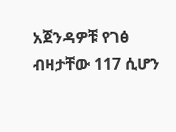አጀንዳዎቹ የገፅ ብዛታቸው 117 ሲሆን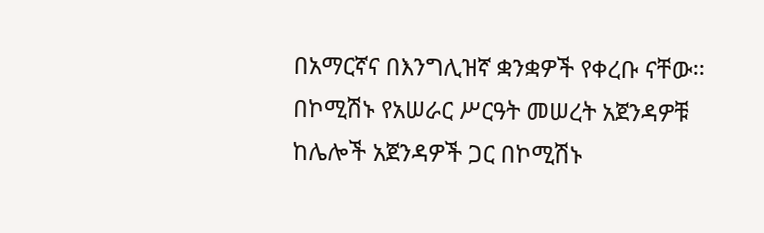በአማርኛና በእንግሊዝኛ ቋንቋዎች የቀረቡ ናቸው፡፡
በኮሚሽኑ የአሠራር ሥርዓት መሠረት አጀንዳዎቹ ከሌሎች አጀንዳዎች ጋር በኮሚሽኑ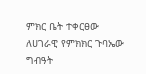ምክር ቤት ተቀርፀው ለሀገራዊ የምክክር ጉባኤው ግብዓት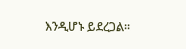እንዲሆኑ ይደረጋል፡፡